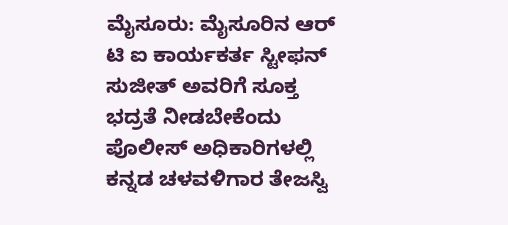ಮೈಸೂರು: ಮೈಸೂರಿನ ಆರ್ ಟಿ ಐ ಕಾರ್ಯಕರ್ತ ಸ್ಟೀಫನ್ ಸುಜೀತ್ ಅವರಿಗೆ ಸೂಕ್ತ ಭದ್ರತೆ ನೀಡಬೇಕೆಂದು ಪೊಲೀಸ್ ಅಧಿಕಾರಿಗಳಲ್ಲಿ ಕನ್ನಡ ಚಳವಳಿಗಾರ ತೇಜಸ್ವಿ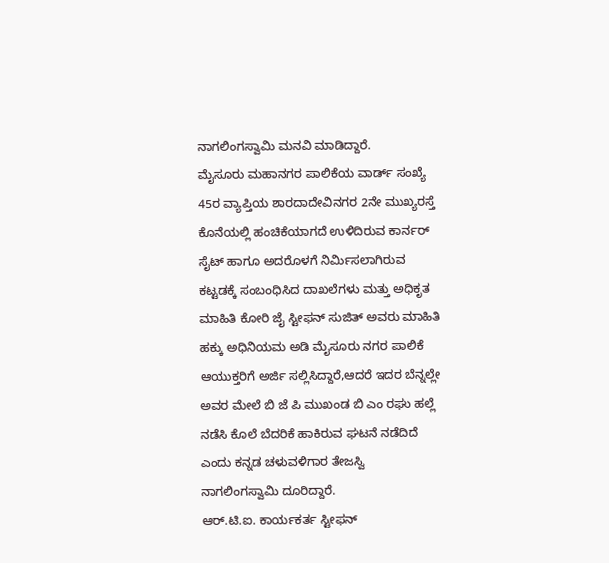ನಾಗಲಿಂಗಸ್ವಾಮಿ ಮನವಿ ಮಾಡಿದ್ದಾರೆ.
ಮೈಸೂರು ಮಹಾನಗರ ಪಾಲಿಕೆಯ ವಾರ್ಡ್ ಸಂಖ್ಯೆ 45ರ ವ್ಯಾಪ್ತಿಯ ಶಾರದಾದೇವಿನಗರ 2ನೇ ಮುಖ್ಯರಸ್ತೆ ಕೊನೆಯಲ್ಲಿ ಹಂಚಿಕೆಯಾಗದೆ ಉಳಿದಿರುವ ಕಾರ್ನರ್ ಸೈಟ್ ಹಾಗೂ ಅದರೊಳಗೆ ನಿರ್ಮಿಸಲಾಗಿರುವ ಕಟ್ಟಡಕ್ಕೆ ಸಂಬಂಧಿಸಿದ ದಾಖಲೆಗಳು ಮತ್ತು ಅಧಿಕೃತ ಮಾಹಿತಿ ಕೋರಿ ಜೈ ಸ್ಟೀಫನ್ ಸುಜಿತ್ ಅವರು ಮಾಹಿತಿ ಹಕ್ಕು ಅಧಿನಿಯಮ ಅಡಿ ಮೈಸೂರು ನಗರ ಪಾಲಿಕೆ ಆಯುಕ್ತರಿಗೆ ಅರ್ಜಿ ಸಲ್ಲಿಸಿದ್ದಾರೆ,ಆದರೆ ಇದರ ಬೆನ್ನಲ್ಲೇ ಅವರ ಮೇಲೆ ಬಿ ಜೆ ಪಿ ಮುಖಂಡ ಬಿ ಎಂ ರಘು ಹಲ್ಲೆ ನಡೆಸಿ ಕೊಲೆ ಬೆದರಿಕೆ ಹಾಕಿರುವ ಘಟನೆ ನಡೆದಿದೆ ಎಂದು ಕನ್ನಡ ಚಳುವಳಿಗಾರ ತೇಜಸ್ವಿ ನಾಗಲಿಂಗಸ್ವಾಮಿ ದೂರಿದ್ದಾರೆ.
ಆರ್.ಟಿ.ಐ. ಕಾರ್ಯಕರ್ತ ಸ್ಟೀಫನ್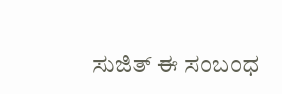ಸುಜಿತ್ ಈ ಸಂಬಂಧ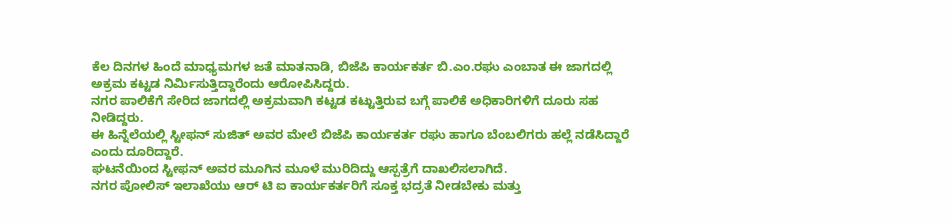ಕೆಲ ದಿನಗಳ ಹಿಂದೆ ಮಾಧ್ಯಮಗಳ ಜತೆ ಮಾತನಾಡಿ, ಬಿಜೆಪಿ ಕಾರ್ಯಕರ್ತ ಬಿ.ಎಂ.ರಘು ಎಂಬಾತ ಈ ಜಾಗದಲ್ಲಿ ಅಕ್ರಮ ಕಟ್ಟಡ ನಿರ್ಮಿಸುತ್ತಿದ್ದಾರೆಂದು ಆರೋಪಿಸಿದ್ದರು.
ನಗರ ಪಾಲಿಕೆಗೆ ಸೇರಿದ ಜಾಗದಲ್ಲಿ ಅಕ್ರಮವಾಗಿ ಕಟ್ಟಡ ಕಟ್ಟುತ್ತಿರುವ ಬಗ್ಗೆ ಪಾಲಿಕೆ ಅಧಿಕಾರಿಗಳಿಗೆ ದೂರು ಸಹ ನೀಡಿದ್ದರು.
ಈ ಹಿನ್ನೆಲೆಯಲ್ಲಿ ಸ್ಟೀಫನ್ ಸುಜಿತ್ ಅವರ ಮೇಲೆ ಬಿಜೆಪಿ ಕಾರ್ಯಕರ್ತ ರಘು ಹಾಗೂ ಬೆಂಬಲಿಗರು ಹಲ್ಲೆ ನಡೆಸಿದ್ದಾರೆ ಎಂದು ದೂರಿದ್ದಾರೆ.
ಘಟನೆಯಿಂದ ಸ್ಟೀಫನ್ ಅವರ ಮೂಗಿನ ಮೂಳೆ ಮುರಿದಿದ್ದು ಆಸ್ಪತ್ರೆಗೆ ದಾಖಲಿಸಲಾಗಿದೆ.
ನಗರ ಪೋಲಿಸ್ ಇಲಾಖೆಯು ಆರ್ ಟಿ ಐ ಕಾರ್ಯಕರ್ತರಿಗೆ ಸೂಕ್ತ ಭದ್ರತೆ ನೀಡಬೇಕು ಮತ್ತು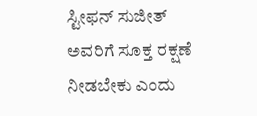ಸ್ಟೀಫನ್ ಸುಜೀತ್ ಅವರಿಗೆ ಸೂಕ್ತ ರಕ್ಷಣೆ ನೀಡಬೇಕು ಎಂದು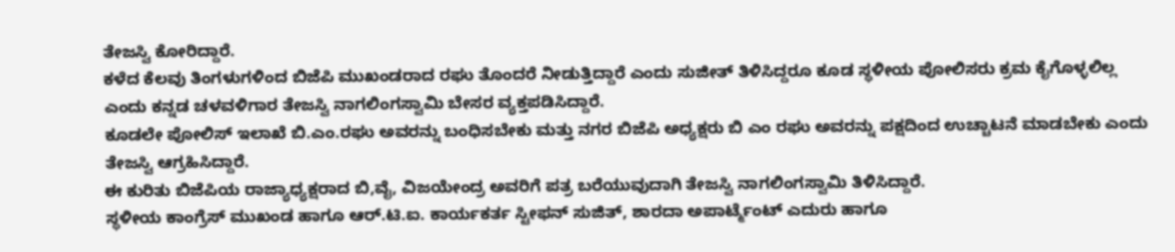ತೇಜಸ್ವಿ ಕೋರಿದ್ದಾರೆ.
ಕಳೆದ ಕೆಲವು ತಿಂಗಳುಗಳಿಂದ ಬಿಜೆಪಿ ಮುಖಂಡರಾದ ರಘು ತೊಂದರೆ ನೀಡುತ್ತಿದ್ದಾರೆ ಎಂದು ಸುಜೀತ್ ತಿಳಿಸಿದ್ದರೂ ಕೂಡ ಸ್ಥಳೀಯ ಪೋಲಿಸರು ಕ್ರಮ ಕೈಗೊಳ್ಳಲಿಲ್ಲ ಎಂದು ಕನ್ನಡ ಚಳವಳಿಗಾರ ತೇಜಸ್ವಿ ನಾಗಲಿಂಗಸ್ವಾಮಿ ಬೇಸರ ವ್ಯಕ್ತಪಡಿಸಿದ್ದಾರೆ.
ಕೂಡಲೇ ಪೋಲಿಸ್ ಇಲಾಖೆ ಬಿ.ಎಂ.ರಘು ಅವರನ್ನು ಬಂಧಿಸಬೇಕು ಮತ್ತು ನಗರ ಬಿಜೆಪಿ ಅಧ್ಯಕ್ಷರು ಬಿ ಎಂ ರಘು ಅವರನ್ನು ಪಕ್ಷದಿಂದ ಉಚ್ಚಾಟನೆ ಮಾಡಬೇಕು ಎಂದು ತೇಜಸ್ವಿ ಆಗ್ರಹಿಸಿದ್ದಾರೆ.
ಈ ಕುರಿತು ಬಿಜೆಪಿಯ ರಾಜ್ಯಾಧ್ಯಕ್ಷರಾದ ಬಿ,ವೈ, ವಿಜಯೇಂದ್ರ ಅವರಿಗೆ ಪತ್ರ ಬರೆಯುವುದಾಗಿ ತೇಜಸ್ವಿ ನಾಗಲಿಂಗಸ್ವಾಮಿ ತಿಳಿಸಿದ್ದಾರೆ.
ಸ್ಥಳೀಯ ಕಾಂಗ್ರೆಸ್ ಮುಖಂಡ ಹಾಗೂ ಆರ್.ಟಿ.ಐ. ಕಾರ್ಯಕರ್ತ ಸ್ಟೀಫನ್ ಸುಜಿತ್, ಶಾರದಾ ಅಪಾರ್ಟ್ಮೆಂಟ್ ಎದುರು ಹಾಗೂ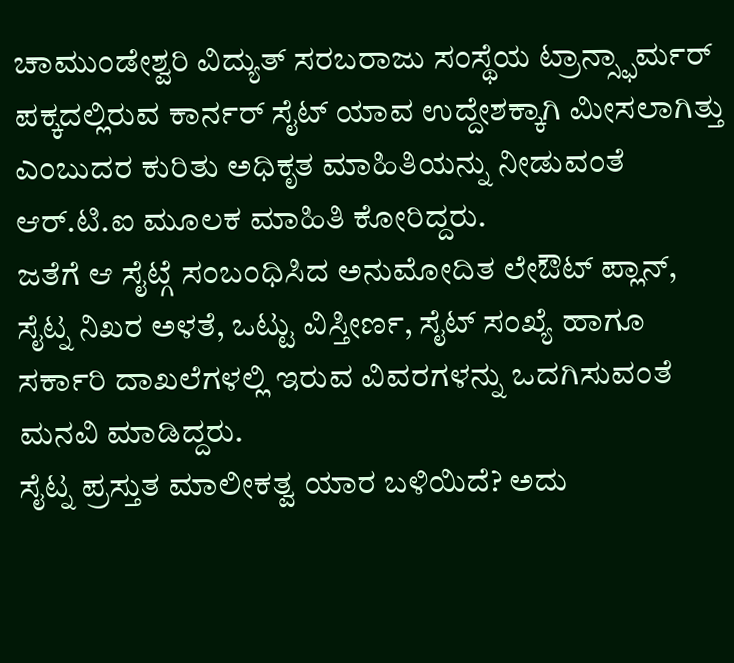ಚಾಮುಂಡೇಶ್ವರಿ ವಿದ್ಯುತ್ ಸರಬರಾಜು ಸಂಸ್ಥೆಯ ಟ್ರಾನ್ಸ್ಫಾರ್ಮರ್ ಪಕ್ಕದಲ್ಲಿರುವ ಕಾರ್ನರ್ ಸೈಟ್ ಯಾವ ಉದ್ದೇಶಕ್ಕಾಗಿ ಮೀಸಲಾಗಿತ್ತು ಎಂಬುದರ ಕುರಿತು ಅಧಿಕೃತ ಮಾಹಿತಿಯನ್ನು ನೀಡುವಂತೆ ಆರ್.ಟಿ.ಐ ಮೂಲಕ ಮಾಹಿತಿ ಕೋರಿದ್ದರು.
ಜತೆಗೆ ಆ ಸೈಟ್ಗೆ ಸಂಬಂಧಿಸಿದ ಅನುಮೋದಿತ ಲೇಔಟ್ ಪ್ಲಾನ್, ಸೈಟ್ನ ನಿಖರ ಅಳತೆ, ಒಟ್ಟು ವಿಸ್ತೀರ್ಣ, ಸೈಟ್ ಸಂಖ್ಯೆ ಹಾಗೂ ಸರ್ಕಾರಿ ದಾಖಲೆಗಳಲ್ಲಿ ಇರುವ ವಿವರಗಳನ್ನು ಒದಗಿಸುವಂತೆ ಮನವಿ ಮಾಡಿದ್ದರು.
ಸೈಟ್ನ ಪ್ರಸ್ತುತ ಮಾಲೀಕತ್ವ ಯಾರ ಬಳಿಯಿದೆ? ಅದು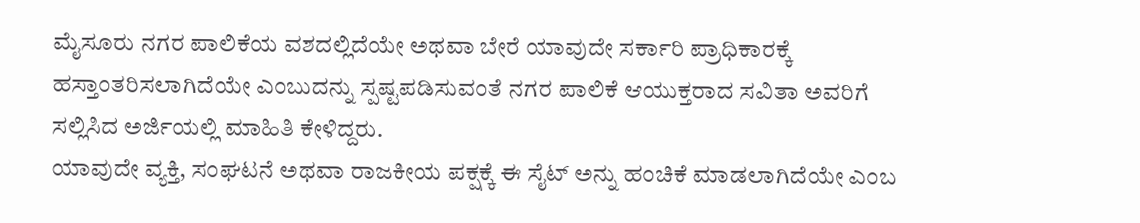ಮೈಸೂರು ನಗರ ಪಾಲಿಕೆಯ ವಶದಲ್ಲಿದೆಯೇ ಅಥವಾ ಬೇರೆ ಯಾವುದೇ ಸರ್ಕಾರಿ ಪ್ರಾಧಿಕಾರಕ್ಕೆ ಹಸ್ತಾಂತರಿಸಲಾಗಿದೆಯೇ ಎಂಬುದನ್ನು ಸ್ಪಷ್ಟಪಡಿಸುವಂತೆ ನಗರ ಪಾಲಿಕೆ ಆಯುಕ್ತರಾದ ಸವಿತಾ ಅವರಿಗೆ ಸಲ್ಲಿಸಿದ ಅರ್ಜಿಯಲ್ಲಿ ಮಾಹಿತಿ ಕೇಳಿದ್ದರು.
ಯಾವುದೇ ವ್ಯಕ್ತಿ, ಸಂಘಟನೆ ಅಥವಾ ರಾಜಕೀಯ ಪಕ್ಷಕ್ಕೆ ಈ ಸೈಟ್ ಅನ್ನು ಹಂಚಿಕೆ ಮಾಡಲಾಗಿದೆಯೇ ಎಂಬ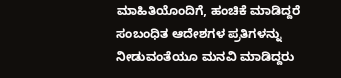ಮಾಹಿತಿಯೊಂದಿಗೆ, ಹಂಚಿಕೆ ಮಾಡಿದ್ದರೆ ಸಂಬಂಧಿತ ಆದೇಶಗಳ ಪ್ರತಿಗಳನ್ನು ನೀಡುವಂತೆಯೂ ಮನವಿ ಮಾಡಿದ್ದರು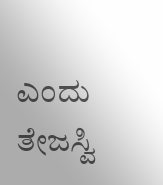ಎಂದು ತೇಜಸ್ವಿ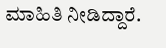ಮಾಹಿತಿ ನೀಡಿದ್ದಾರೆ.